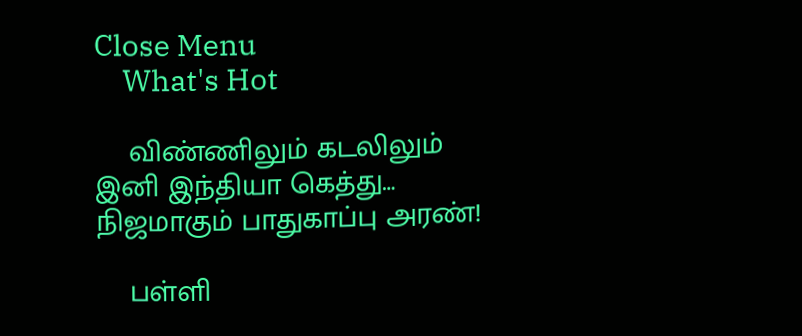Close Menu
    What's Hot

    விண்ணிலும் கடலிலும் இனி இந்தியா கெத்து… நிஜமாகும் பாதுகாப்பு அரண்!

    பள்ளி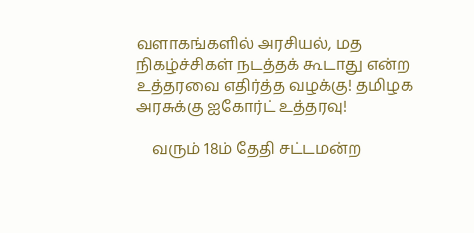வளாகங்களில் அரசியல், மத நிகழ்ச்சிகள் நடத்தக் கூடாது என்ற உத்தரவை எதிர்த்த வழக்கு! தமிழக அரசுக்கு ஐகோர்ட் உத்தரவு!

    வரும் 18ம் தேதி சட்டமன்ற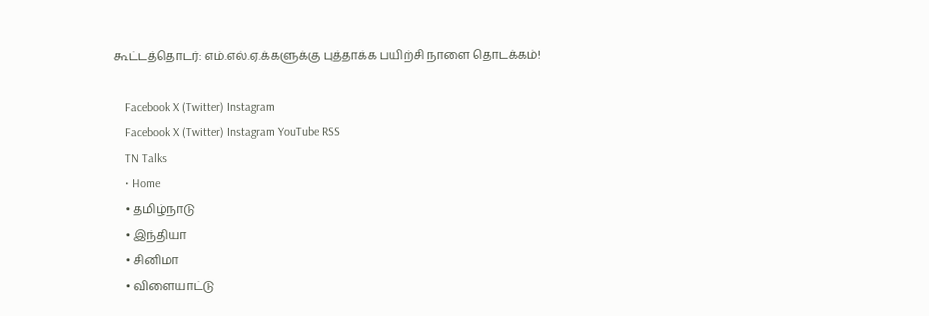கூட்டத்தொடர்: எம்.எல்.ஏ.க்களுக்கு புத்தாக்க பயிற்சி நாளை தொடக்கம்!

    Facebook X (Twitter) Instagram
    Facebook X (Twitter) Instagram YouTube RSS
    TN Talks
    • Home
    • தமிழ்நாடு
    • இந்தியா
    • சினிமா
    • விளையாட்டு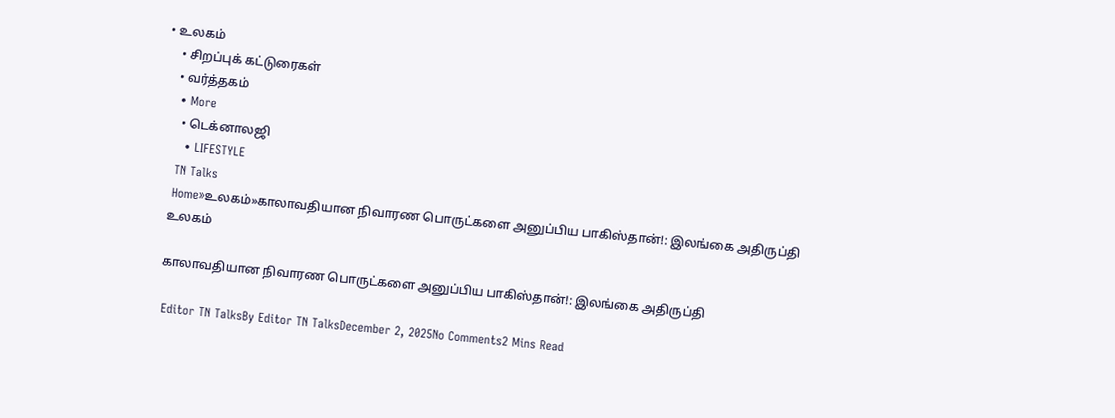• உலகம்
    • சிறப்புக் கட்டுரைகள்
    • வர்த்தகம்
    • More
      • டெக்னாலஜி
      • LIFESTYLE
    TN Talks
    Home»உலகம்»காலாவதியான நிவாரண பொருட்களை அனுப்பிய பாகிஸ்தான்!: இலங்கை அதிருப்தி
    உலகம்

    காலாவதியான நிவாரண பொருட்களை அனுப்பிய பாகிஸ்தான்!: இலங்கை அதிருப்தி

    Editor TN TalksBy Editor TN TalksDecember 2, 2025No Comments2 Mins Read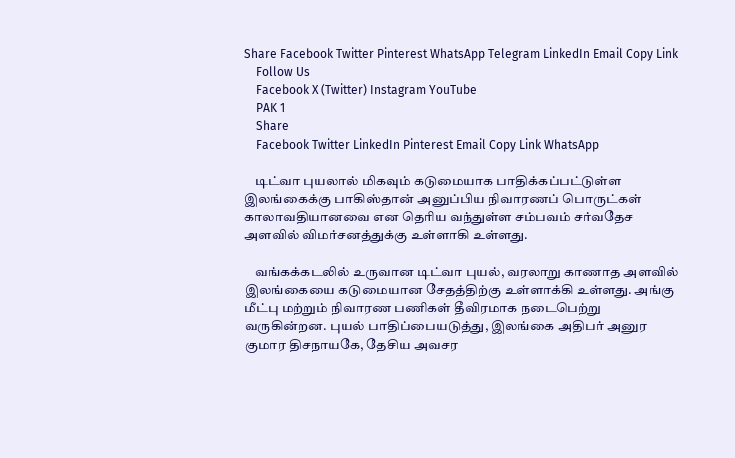Share Facebook Twitter Pinterest WhatsApp Telegram LinkedIn Email Copy Link
    Follow Us
    Facebook X (Twitter) Instagram YouTube
    PAK 1
    Share
    Facebook Twitter LinkedIn Pinterest Email Copy Link WhatsApp

    டிட்வா புயலால் மிகவும் கடுமையாக பாதிக்கப்பட்டுள்ள இலங்கைக்கு பாகிஸ்தான் அனுப்பிய நிவாரணப் பொருட்கள் காலாவதியானவை என தெரிய வந்துள்ள சம்பவம் சர்வதேச அளவில் விமர்சனத்துக்கு உள்ளாகி உள்ளது.

    வங்கக்கடலில் உருவான டிட்வா புயல், வரலாறு காணாத அளவில் இலங்கையை கடுமையான சேதத்திற்கு உள்ளாக்கி உள்ளது. அங்கு மீட்பு மற்றும் நிவாரண பணிகள் தீவிரமாக நடைபெற்று வருகின்றன. புயல் பாதிப்பையடுத்து, இலங்கை அதிபர் அனுர குமார திசநாயகே, தேசிய அவசர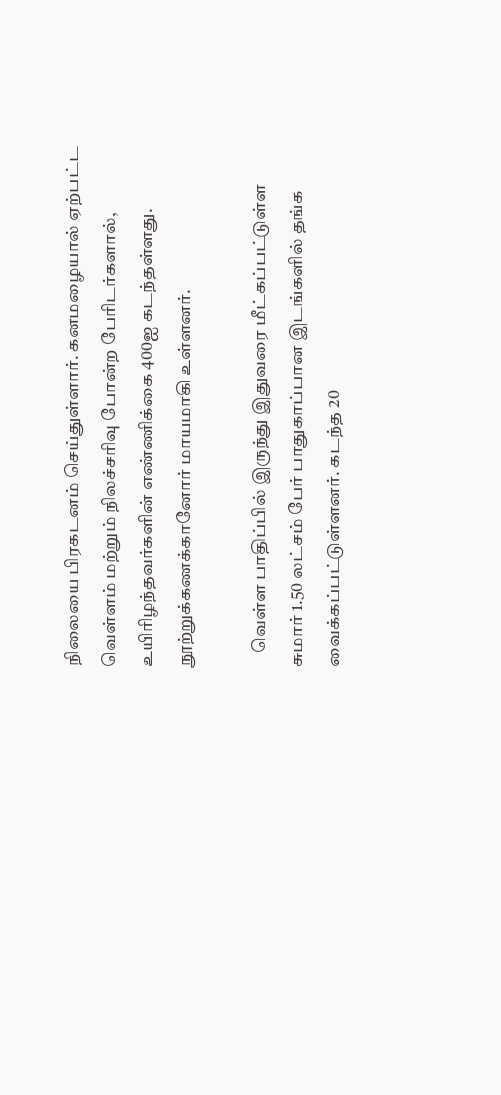நிலையை பிரகடனம் செய்துள்ளார். கனமழையால் ஏற்பட்ட வெள்ளம் மற்றும் நிலச்சரிவு போன்ற பேரிடர்களால், உயிரிழந்தவர்களின் எண்ணிக்கை 400ஐ கடந்தள்ளது. நூற்றுக்கணக்கானோர் மாயமாகி உள்ளனர்.

    வெள்ள பாதிப்பில் இருந்து இதுவரை மீட்கப்பட்டுள்ள சுமார் 1.50 லட்சம் பேர் பாதுகாப்பான இடங்களில் தங்க வைக்கப்பட்டுள்ளனர். கடந்த 20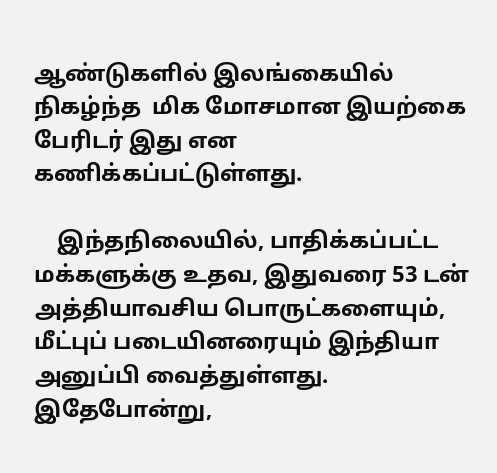ஆண்டுகளில் இலங்கையில் நிகழ்ந்த  மிக மோசமான இயற்கை பேரிடர் இது என கணிக்கப்பட்டுள்ளது.

    இந்தநிலையில், பாதிக்கப்பட்ட மக்களுக்கு உதவ, இதுவரை 53 டன் அத்தியாவசிய பொருட்களையும், மீட்புப் படையினரையும் இந்தியா அனுப்பி வைத்துள்ளது. இதேபோன்று,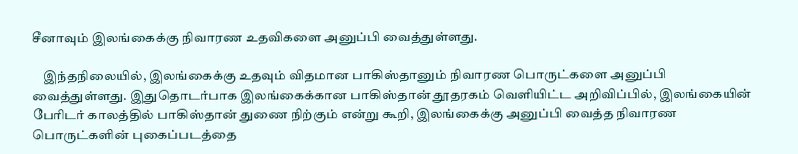சீனாவும் இலங்கைக்கு நிவாரண உதவிகளை அனுப்பி வைத்துள்ளது.

    இந்தநிலையில், இலங்கைக்கு உதவும் விதமான பாகிஸ்தானும் நிவாரண பொருட்களை அனுப்பி வைத்துள்ளது. இதுதொடர்பாக இலங்கைக்கான பாகிஸ்தான் தூதரகம் வெளியிட்ட அறிவிப்பில், இலங்கையின் பேரிடர் காலத்தில் பாகிஸ்தான் துணை நிற்கும் என்று கூறி, இலங்கைக்கு அனுப்பி வைத்த நிவாரண பொருட்களின் புகைப்படத்தை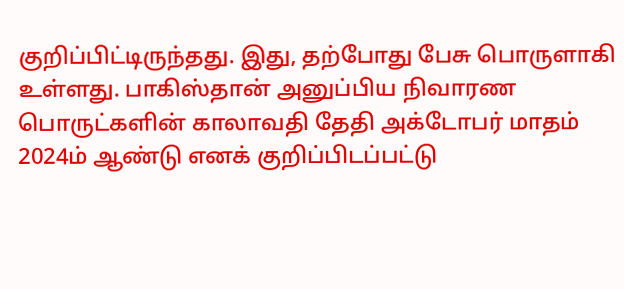குறிப்பிட்டிருந்தது. இது, தற்போது பேசு பொருளாகி உள்ளது. பாகிஸ்தான் அனுப்பிய நிவாரண பொருட்களின் காலாவதி தேதி அக்டோபர் மாதம் 2024ம் ஆண்டு எனக் குறிப்பிடப்பட்டு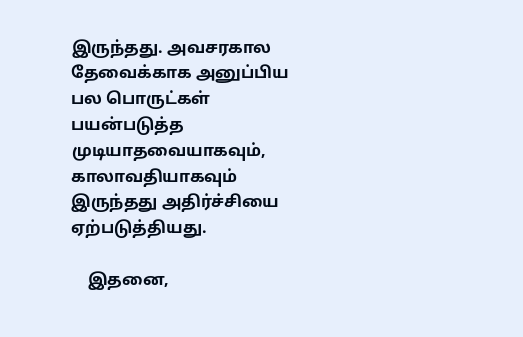இருந்தது. அவசரகால தேவைக்காக அனுப்பிய பல பொருட்கள் பயன்படுத்த முடியாதவையாகவும், காலாவதியாகவும் இருந்தது அதிர்ச்சியை ஏற்படுத்தியது.

    இதனை,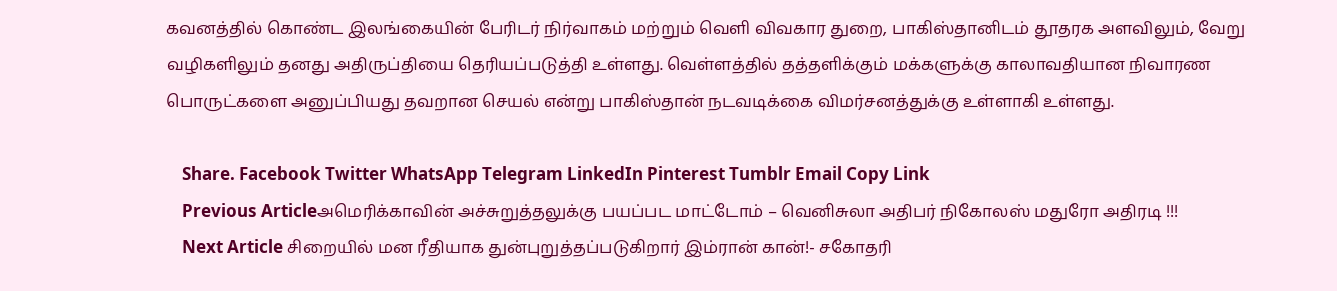கவனத்தில் கொண்ட இலங்கையின் பேரிடர் நிர்வாகம் மற்றும் வெளி விவகார துறை, பாகிஸ்தானிடம் தூதரக அளவிலும், வேறு வழிகளிலும் தனது அதிருப்தியை தெரியப்படுத்தி உள்ளது. வெள்ளத்தில் தத்தளிக்கும் மக்களுக்கு காலாவதியான நிவாரண பொருட்களை அனுப்பியது தவறான செயல் என்று பாகிஸ்தான் நடவடிக்கை விமர்சனத்துக்கு உள்ளாகி உள்ளது.

    Share. Facebook Twitter WhatsApp Telegram LinkedIn Pinterest Tumblr Email Copy Link
    Previous Articleஅமெரிக்காவின் அச்சுறுத்தலுக்கு பயப்பட மாட்டோம் – வெனிசுலா அதிபர் நிகோலஸ் மதுரோ அதிரடி !!!
    Next Article சிறையில் மன ரீதியாக துன்புறுத்தப்படுகிறார் இம்ரான் கான்!- சகோதரி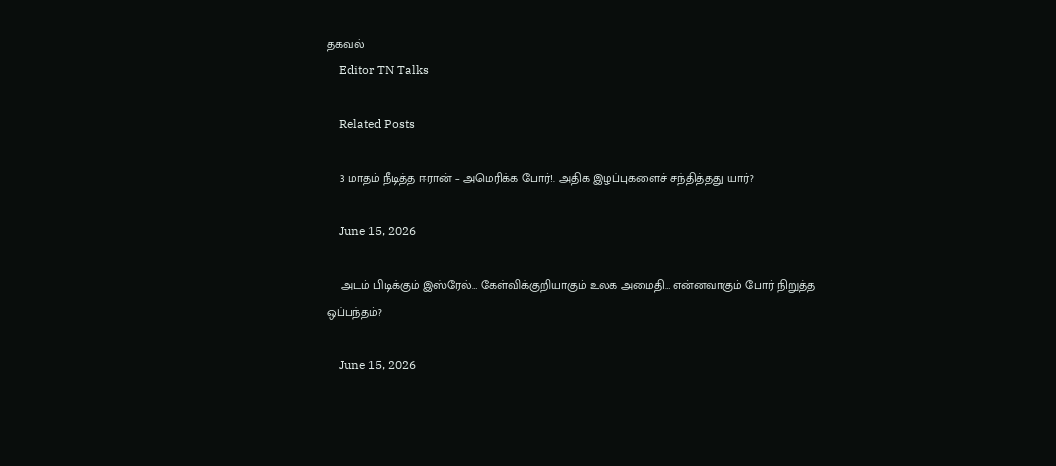தகவல்
    Editor TN Talks

    Related Posts

    3 மாதம் நீடித்த ஈரான் – அமெரிக்க போர்!. அதிக இழப்புகளைச் சந்தித்தது யார்?

    June 15, 2026

    அடம் பிடிக்கும் இஸ்ரேல்… கேள்விக்குறியாகும் உலக அமைதி… என்னவாகும் போர் நிறுத்த ஒப்பந்தம்?

    June 15, 2026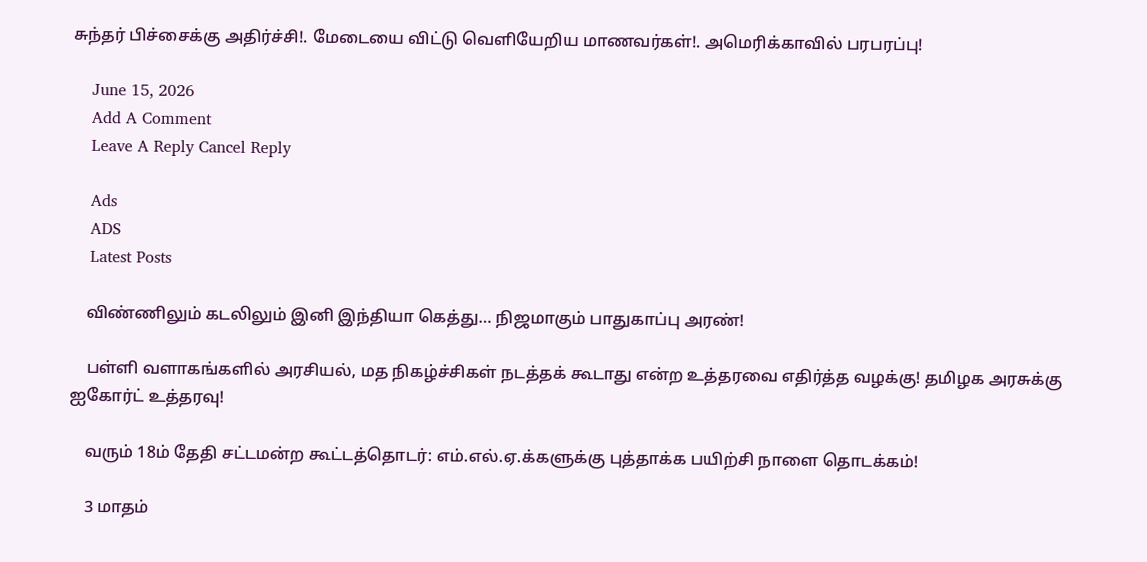சுந்தர் பிச்சைக்கு அதிர்ச்சி!. மேடையை விட்டு வெளியேறிய மாணவர்கள்!. அமெரிக்காவில் பரபரப்பு!

    June 15, 2026
    Add A Comment
    Leave A Reply Cancel Reply

    Ads
    ADS
    Latest Posts

    விண்ணிலும் கடலிலும் இனி இந்தியா கெத்து… நிஜமாகும் பாதுகாப்பு அரண்!

    பள்ளி வளாகங்களில் அரசியல், மத நிகழ்ச்சிகள் நடத்தக் கூடாது என்ற உத்தரவை எதிர்த்த வழக்கு! தமிழக அரசுக்கு ஐகோர்ட் உத்தரவு!

    வரும் 18ம் தேதி சட்டமன்ற கூட்டத்தொடர்: எம்.எல்.ஏ.க்களுக்கு புத்தாக்க பயிற்சி நாளை தொடக்கம்!

    3 மாதம்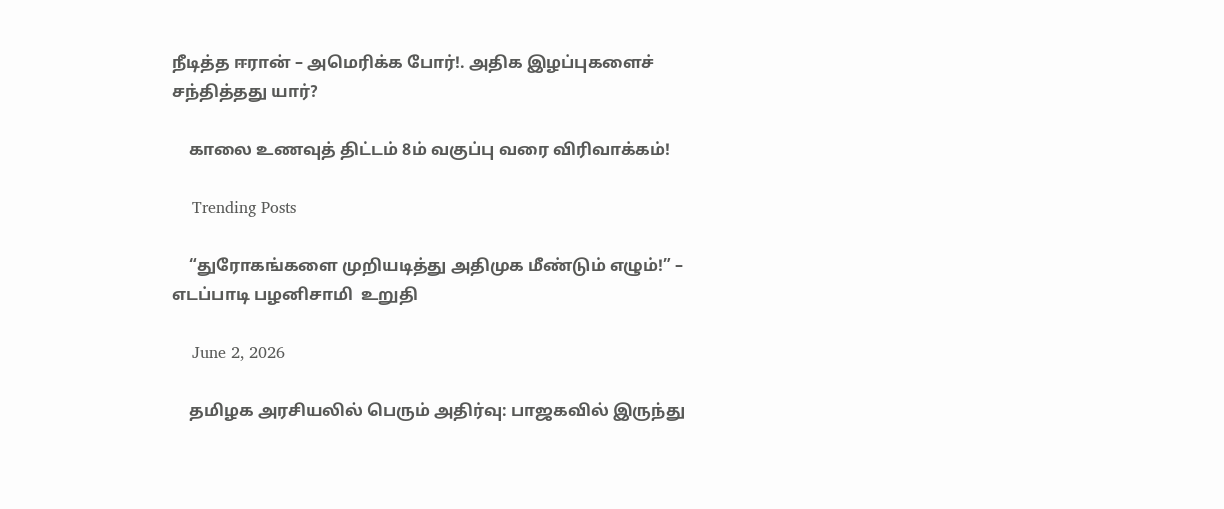நீடித்த ஈரான் – அமெரிக்க போர்!. அதிக இழப்புகளைச் சந்தித்தது யார்?

    காலை உணவுத் திட்டம் 8ம் வகுப்பு வரை விரிவாக்கம்!

    Trending Posts

    “துரோகங்களை முறியடித்து அதிமுக மீண்டும் எழும்!” – எடப்பாடி பழனிசாமி  உறுதி

    June 2, 2026

    தமிழக அரசியலில் பெரும் அதிர்வு: பாஜகவில் இருந்து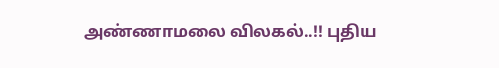அண்ணாமலை விலகல்..!! புதிய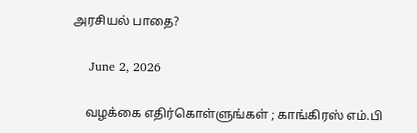அரசியல் பாதை?

    June 2, 2026

    வழக்கை எதிர்கொள்ளுங்கள் ; காங்கிரஸ் எம்.பி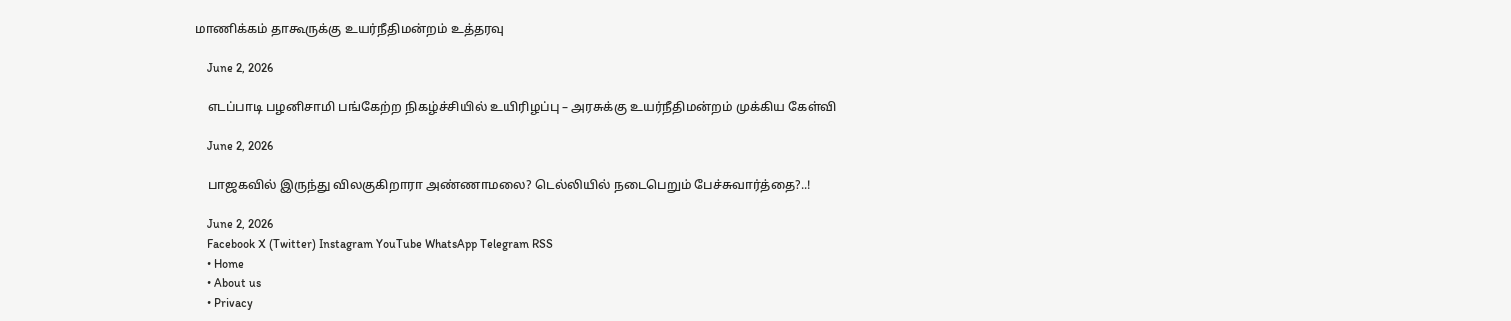மாணிக்கம் தாகூருக்கு உயர்நீதிமன்றம் உத்தரவு

    June 2, 2026

    எடப்பாடி பழனிசாமி பங்கேற்ற நிகழ்ச்சியில் உயிரிழப்பு – அரசுக்கு உயர்நீதிமன்றம் முக்கிய கேள்வி

    June 2, 2026

    பாஜகவில் இருந்து விலகுகிறாரா அண்ணாமலை? டெல்லியில் நடைபெறும் பேச்சுவார்த்தை?..!

    June 2, 2026
    Facebook X (Twitter) Instagram YouTube WhatsApp Telegram RSS
    • Home
    • About us
    • Privacy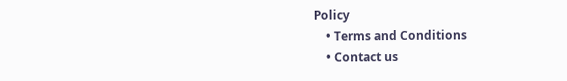Policy
    • Terms and Conditions
    • Contact us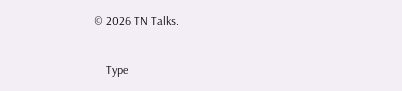© 2026 TN Talks.

    Type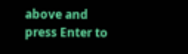above and press Enter to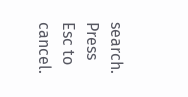search. Press Esc to cancel.